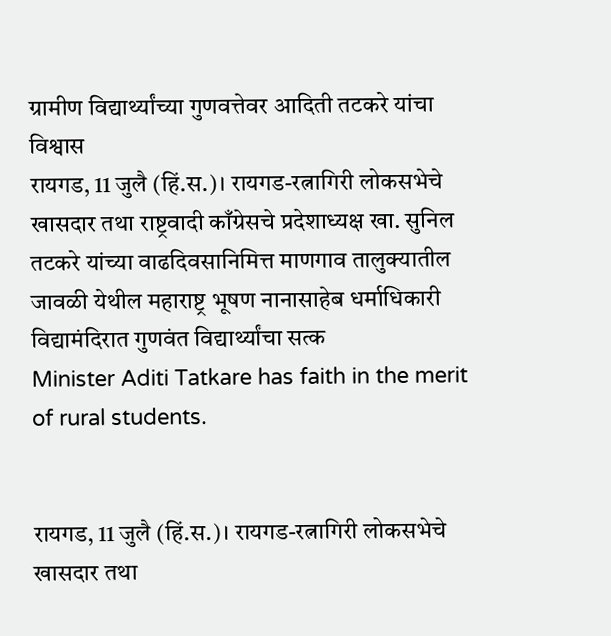ग्रामीण विद्यार्थ्यांच्या गुणवत्तेवर आदिती तटकरे यांचा विश्वास
रायगड, 11 जुलै (हिं.स.)। रायगड-रत्नागिरी लोकसभेचे खासदार तथा राष्ट्रवादी काँग्रेसचे प्रदेशाध्यक्ष खा. सुनिल तटकरे यांच्या वाढदिवसानिमित्त माणगाव तालुक्यातील जावळी येथील महाराष्ट्र भूषण नानासाहेब धर्माधिकारी विद्यामंदिरात गुणवंत विद्यार्थ्यांचा सत्क
Minister Aditi Tatkare has faith in the merit of rural students.


रायगड, 11 जुलै (हिं.स.)। रायगड-रत्नागिरी लोकसभेचे खासदार तथा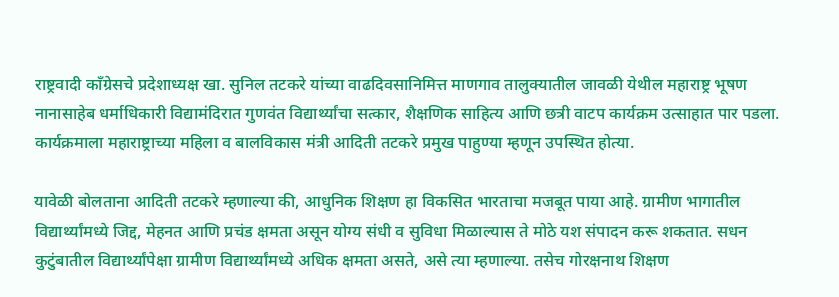राष्ट्रवादी काँग्रेसचे प्रदेशाध्यक्ष खा. सुनिल तटकरे यांच्या वाढदिवसानिमित्त माणगाव तालुक्यातील जावळी येथील महाराष्ट्र भूषण नानासाहेब धर्माधिकारी विद्यामंदिरात गुणवंत विद्यार्थ्यांचा सत्कार, शैक्षणिक साहित्य आणि छत्री वाटप कार्यक्रम उत्साहात पार पडला. कार्यक्रमाला महाराष्ट्राच्या महिला व बालविकास मंत्री आदिती तटकरे प्रमुख पाहुण्या म्हणून उपस्थित होत्या.

यावेळी बोलताना आदिती तटकरे म्हणाल्या की, आधुनिक शिक्षण हा विकसित भारताचा मजबूत पाया आहे. ग्रामीण भागातील विद्यार्थ्यांमध्ये जिद्द, मेहनत आणि प्रचंड क्षमता असून योग्य संधी व सुविधा मिळाल्यास ते मोठे यश संपादन करू शकतात. सधन कुटुंबातील विद्यार्थ्यांपेक्षा ग्रामीण विद्यार्थ्यांमध्ये अधिक क्षमता असते, असे त्या म्हणाल्या. तसेच गोरक्षनाथ शिक्षण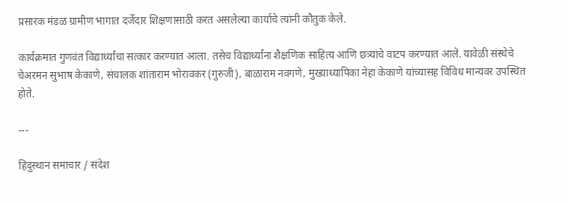प्रसारक मंडळ ग्रामीण भागात दर्जेदार शिक्षणासाठी करत असलेल्या कार्याचे त्यांनी कौतुक केले.

कार्यक्रमात गुणवंत विद्यार्थ्यांचा सत्कार करण्यात आला. तसेच विद्यार्थ्यांना शैक्षणिक साहित्य आणि छत्र्यांचे वाटप करण्यात आले. यावेळी संस्थेचे चेअरमन सुभाष केकाणे, संचालक शांताराम भोरावकर (गुरुजी), बाळाराम नवगणे, मुख्याध्यापिका नेहा केकाणे यांच्यासह विविध मान्यवर उपस्थित होते.

---

हिंदुस्थान समाचार / संदेश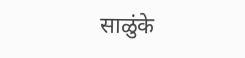साळुंके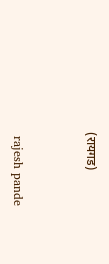(रायगड)


 rajesh pande